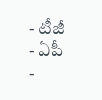- టీజీ
- ఏపీ
-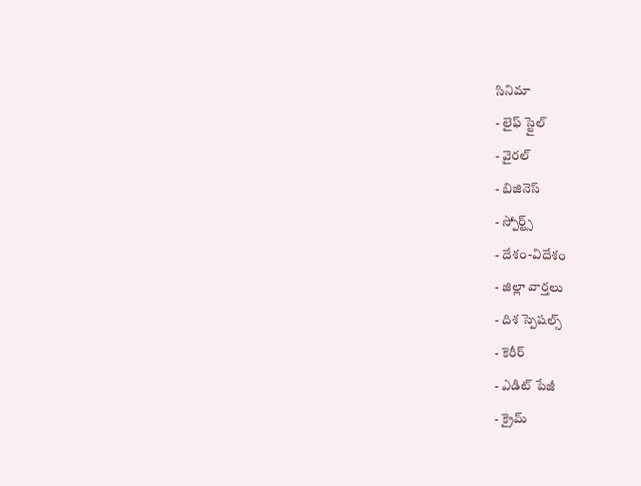సినిమా
- లైఫ్ స్టైల్
- వైరల్
- బిజినెస్
- స్పోర్ట్స్
- దేశం-విదేశం
- జిల్లా వార్తలు
- దిశ స్పెషల్స్
- కెరీర్
- ఎడిట్ పేజీ
- క్రైమ్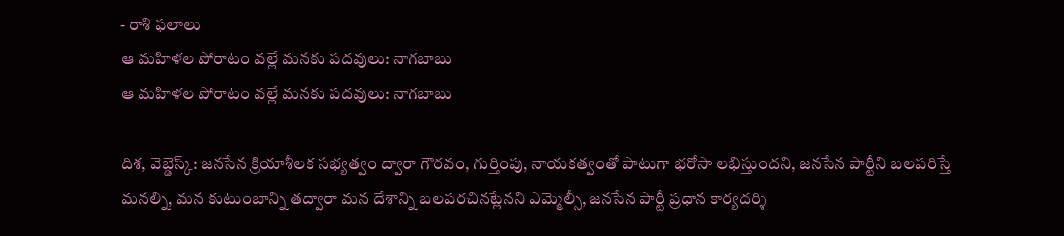- రాశి ఫలాలు
ఆ మహిళల పోరాటం వల్లే మనకు పదవులు: నాగబాబు
ఆ మహిళల పోరాటం వల్లే మనకు పదవులు: నాగబాబు

దిశ, వెబ్డెస్క్: జనసేన క్రియాశీలక సభ్యత్వం ద్వారా గౌరవం, గుర్తింపు, నాయకత్వంతో పాటుగా భరోసా లభిస్తుందని, జనసేన పార్టీని బలపరిస్తే మనల్ని, మన కుటుంబాన్ని తద్వారా మన దేశాన్ని బలపరచినట్లేనని ఎమ్మెల్సీ, జనసేన పార్టీ ప్రధాన కార్యదర్శి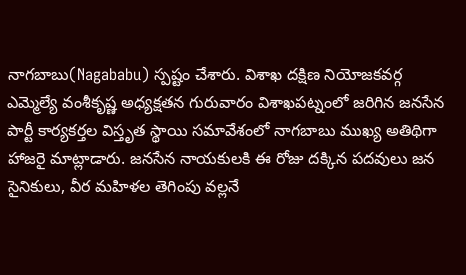నాగబాబు(Nagababu) స్పష్టం చేశారు. విశాఖ దక్షిణ నియోజకవర్గ ఎమ్మెల్యే వంశీకృష్ణ అధ్యక్షతన గురువారం విశాఖపట్నంలో జరిగిన జనసేన పార్టీ కార్యకర్తల విస్తృత స్థాయి సమావేశంలో నాగబాబు ముఖ్య అతిథిగా హాజరై మాట్లాడారు. జనసేన నాయకులకి ఈ రోజు దక్కిన పదవులు జన సైనికులు, వీర మహిళల తెగింపు వల్లనే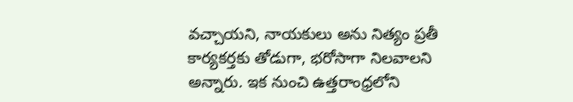వచ్చాయని, నాయకులు అను నిత్యం ప్రతీ కార్యకర్తకు తోడుగా, భరోసాగా నిలవాలని అన్నారు. ఇక నుంచి ఉత్తరాంధ్రలోని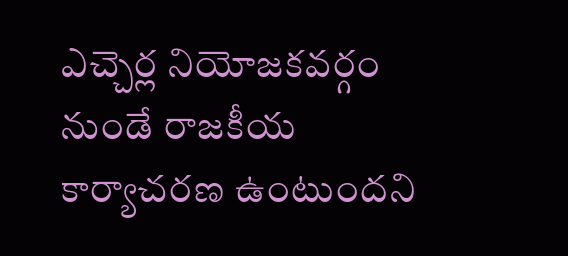ఎచ్చెర్ల నియోజకవర్గం నుండే రాజకీయ కార్యాచరణ ఉంటుందని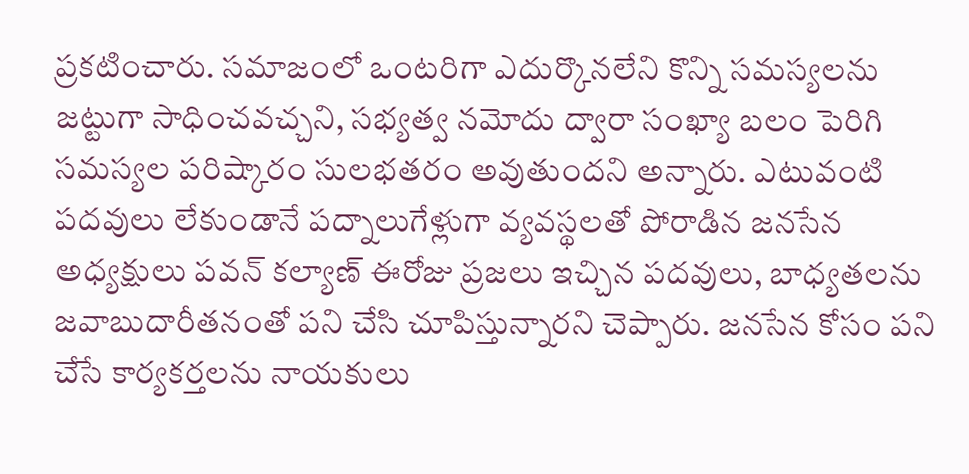ప్రకటించారు. సమాజంలో ఒంటరిగా ఎదుర్కొనలేని కొన్ని సమస్యలను జట్టుగా సాధించవచ్చని, సభ్యత్వ నమోదు ద్వారా సంఖ్యా బలం పెరిగి సమస్యల పరిష్కారం సులభతరం అవుతుందని అన్నారు. ఎటువంటి పదవులు లేకుండానే పద్నాలుగేళ్లుగా వ్యవస్థలతో పోరాడిన జనసేన అధ్యక్షులు పవన్ కల్యాణ్ ఈరోజు ప్రజలు ఇచ్చిన పదవులు, బాధ్యతలను జవాబుదారీతనంతో పని చేసి చూపిస్తున్నారని చెప్పారు. జనసేన కోసం పని చేసే కార్యకర్తలను నాయకులు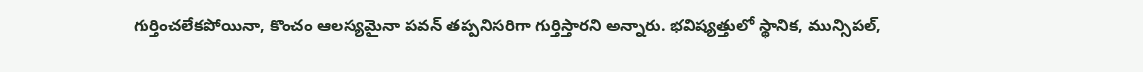గుర్తించలేకపోయినా, కొంచం ఆలస్యమైనా పవన్ తప్పనిసరిగా గుర్తిస్తారని అన్నారు. భవిష్యత్తులో స్థానిక, మున్సిపల్,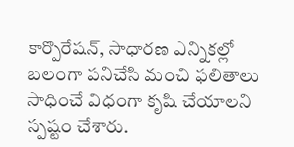కార్పొరేషన్, సాధారణ ఎన్నికల్లో బలంగా పనిచేసి మంచి ఫలితాలు సాధించే విధంగా కృషి చేయాలని స్పష్టం చేశారు.